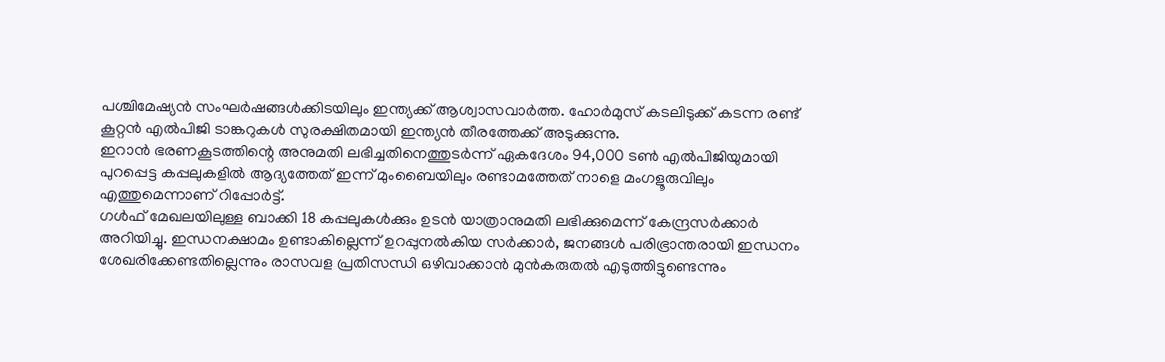പശ്ചിമേഷ്യൻ സംഘർഷങ്ങൾക്കിടയിലും ഇന്ത്യക്ക് ആശ്വാസവാർത്ത. ഹോർമുസ് കടലിടുക്ക് കടന്ന രണ്ട് കൂറ്റൻ എൽപിജി ടാങ്കറുകൾ സുരക്ഷിതമായി ഇന്ത്യൻ തീരത്തേക്ക് അടുക്കുന്നു.
ഇറാൻ ഭരണകൂടത്തിന്റെ അനുമതി ലഭിച്ചതിനെത്തുടർന്ന് ഏകദേശം 94,000 ടൺ എൽപിജിയുമായി പുറപ്പെട്ട കപ്പലുകളിൽ ആദ്യത്തേത് ഇന്ന് മുംബൈയിലും രണ്ടാമത്തേത് നാളെ മംഗളൂരുവിലും എത്തുമെന്നാണ് റിപ്പോർട്ട്.
ഗൾഫ് മേഖലയിലുള്ള ബാക്കി 18 കപ്പലുകൾക്കും ഉടൻ യാത്രാനുമതി ലഭിക്കുമെന്ന് കേന്ദ്രസർക്കാർ അറിയിച്ചു. ഇന്ധനക്ഷാമം ഉണ്ടാകില്ലെന്ന് ഉറപ്പുനൽകിയ സർക്കാർ, ജനങ്ങൾ പരിഭ്രാന്തരായി ഇന്ധനം ശേഖരിക്കേണ്ടതില്ലെന്നും രാസവള പ്രതിസന്ധി ഒഴിവാക്കാൻ മുൻകരുതൽ എടുത്തിട്ടുണ്ടെന്നും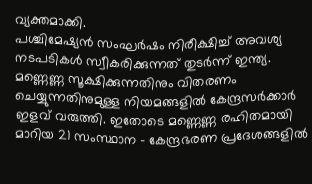വ്യക്തമാക്കി.
പശ്ചിമേഷ്യൻ സംഘർഷം നിരീക്ഷിച്ച് അവശ്യ നടപടികൾ സ്വീകരിക്കുന്നത് തുടർന്ന് ഇന്ത്യ. മണ്ണെണ്ണ സൂക്ഷിക്കുന്നതിനും വിതരണം ചെയ്യുന്നതിനുമുള്ള നിയമങ്ങളിൽ കേന്ദ്രസർക്കാർ ഇളവ് വരുത്തി. ഇതോടെ മണ്ണെണ്ണ രഹിതമായി മാറിയ 21 സംസ്ഥാന – കേന്ദ്രഭരണ പ്രദേശങ്ങളിൽ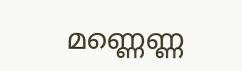മണ്ണെണ്ണ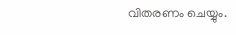വിതരണം ചെയ്യും.